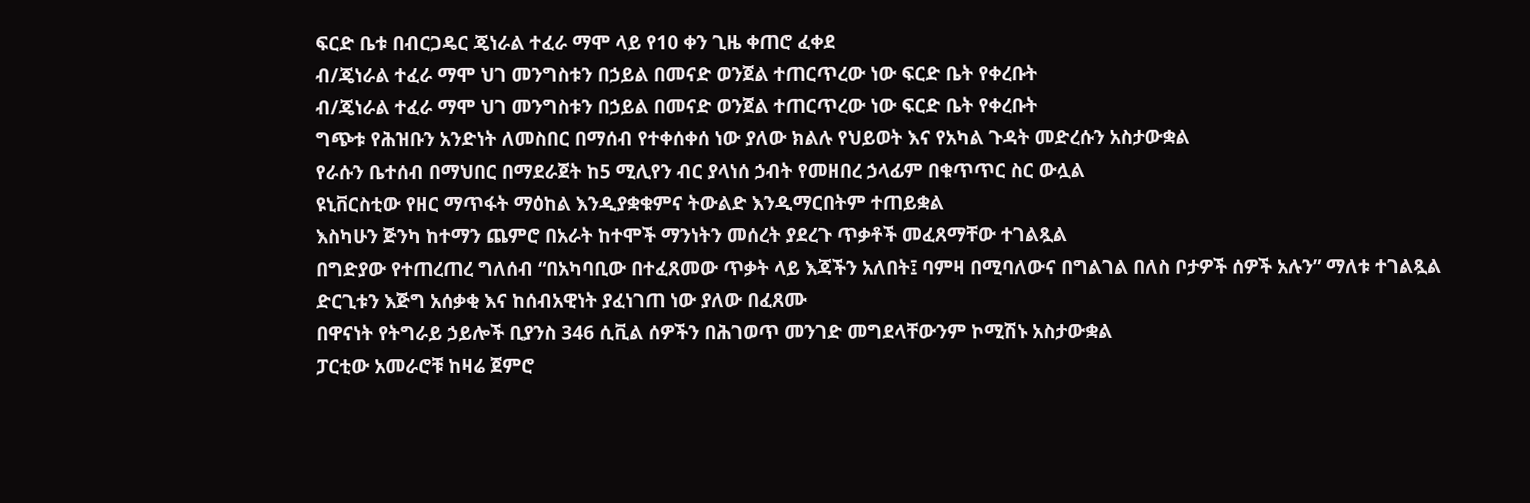ፍርድ ቤቱ በብርጋዴር ጄነራል ተፈራ ማሞ ላይ የ10 ቀን ጊዜ ቀጠሮ ፈቀደ
ብ/ጄነራል ተፈራ ማሞ ህገ መንግስቱን በኃይል በመናድ ወንጀል ተጠርጥረው ነው ፍርድ ቤት የቀረቡት
ብ/ጄነራል ተፈራ ማሞ ህገ መንግስቱን በኃይል በመናድ ወንጀል ተጠርጥረው ነው ፍርድ ቤት የቀረቡት
ግጭቱ የሕዝቡን አንድነት ለመስበር በማሰብ የተቀሰቀሰ ነው ያለው ክልሉ የህይወት እና የአካል ጉዳት መድረሱን አስታውቋል
የራሱን ቤተሰብ በማህበር በማደራጀት ከ5 ሚሊየን ብር ያላነሰ ኃብት የመዘበረ ኃላፊም በቁጥጥር ስር ውሏል
ዩኒቨርስቲው የዘር ማጥፋት ማዕከል እንዲያቋቁምና ትውልድ እንዲማርበትም ተጠይቋል
እስካሁን ጅንካ ከተማን ጨምሮ በአራት ከተሞች ማንነትን መሰረት ያደረጉ ጥቃቶች መፈጸማቸው ተገልጿል
በግድያው የተጠረጠረ ግለሰብ “በአካባቢው በተፈጸመው ጥቃት ላይ እጃችን አለበት፤ ባምዛ በሚባለውና በግልገል በለስ ቦታዎች ሰዎች አሉን” ማለቱ ተገልጿል
ድርጊቱን እጅግ አሰቃቂ እና ከሰብአዊነት ያፈነገጠ ነው ያለው በፈጸሙ
በዋናነት የትግራይ ኃይሎች ቢያንስ 346 ሲቪል ሰዎችን በሕገወጥ መንገድ መግደላቸውንም ኮሚሽኑ አስታውቋል
ፓርቲው አመራሮቹ ከዛሬ ጀምሮ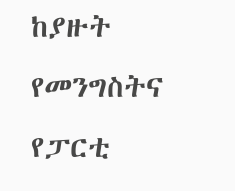ከያዙት የመንግስትና የፓርቲ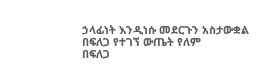ኃላፊነት እንዲነሱ መደርጉን አስታውቋል
በፍለጋ የተገኘ ውጤት የለም
በፍለጋ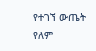የተገኘ ውጤት የለም